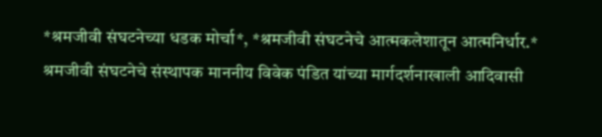*श्रमजीवी संघटनेच्या धडक मोर्चा*, *श्रमजीवी संघटनेचे आत्मकलेशातून आत्मनिर्धार.*
श्रमजीवी संघटनेचे संस्थापक माननीय विवेक पंडित यांच्या मार्गदर्शनाखाली आदिवासी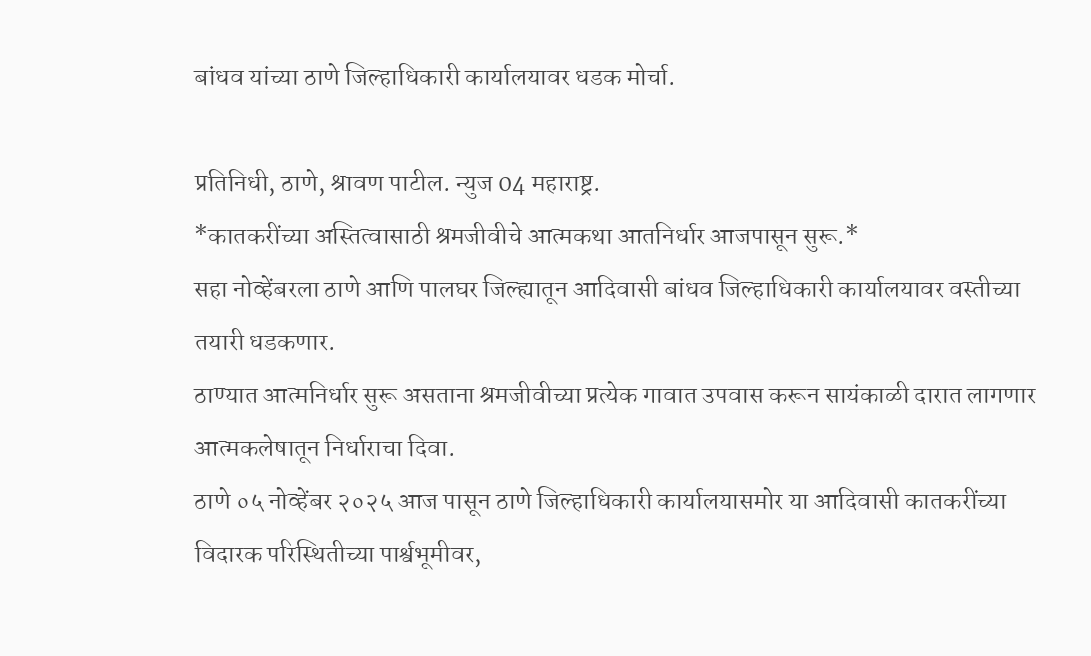बांधव यांच्या ठाणे जिल्हाधिकारी कार्यालयावर धडक मोर्चा.

प्रतिनिधी, ठाणे, श्रावण पाटील. न्युज 04 महाराष्ट्र.
*कातकरींच्या अस्तित्वासाठी श्रमजीवीचे आत्मकथा आतनिर्धार आजपासून सुरू.*
सहा नोव्हेंबरला ठाणे आणि पालघर जिल्ह्यातून आदिवासी बांधव जिल्हाधिकारी कार्यालयावर वस्तीच्या तयारी धडकणार.
ठाण्यात आत्मनिर्धार सुरू असताना श्रमजीवीच्या प्रत्येक गावात उपवास करून सायंकाळी दारात लागणार आत्मकलेषातून निर्धाराचा दिवा.
ठाणे ०५ नोव्हेंबर २०२५ आज पासून ठाणे जिल्हाधिकारी कार्यालयासमोर या आदिवासी कातकरींच्या विदारक परिस्थितीच्या पार्श्वभूमीवर,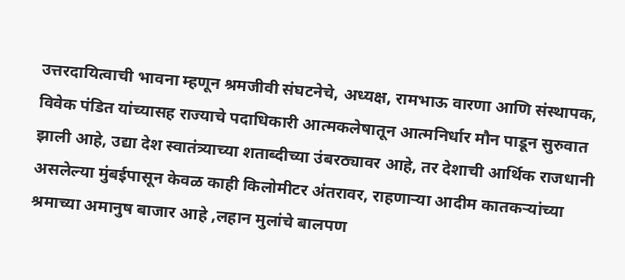उत्तरदायित्वाची भावना म्हणून श्रमजीवी संघटनेचे, अध्यक्ष, रामभाऊ वारणा आणि संस्थापक, विवेक पंडित यांच्यासह राज्याचे पदाधिकारी आत्मकलेषातून आत्मनिर्धार मौन पाडून सुरुवात झाली आहे, उद्या देश स्वातंत्र्याच्या शताब्दीच्या उंबरठ्यावर आहे, तर देशाची आर्थिक राजधानी असलेल्या मुंबईपासून केवळ काही किलोमीटर अंतरावर, राहणाऱ्या आदीम कातकऱ्यांच्या श्रमाच्या अमानुष बाजार आहे ,लहान मुलांचे बालपण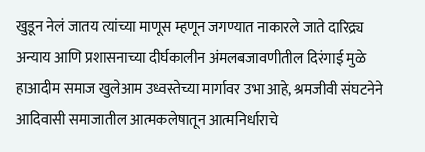खुडून नेलं जातय त्यांच्या माणूस म्हणून जगण्यात नाकारले जाते दारिद्र्य अन्याय आणि प्रशासनाच्या दीर्घकालीन अंमलबजावणीतील दिरंगाई मुळे हाआदीम समाज खुलेआम उध्वस्तेच्या मार्गावर उभा आहे, श्रमजीवी संघटनेने आदिवासी समाजातील आत्मकलेषातून आत्मनिर्धाराचे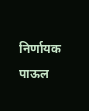निर्णायक पाऊल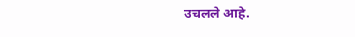उचलले आहे.